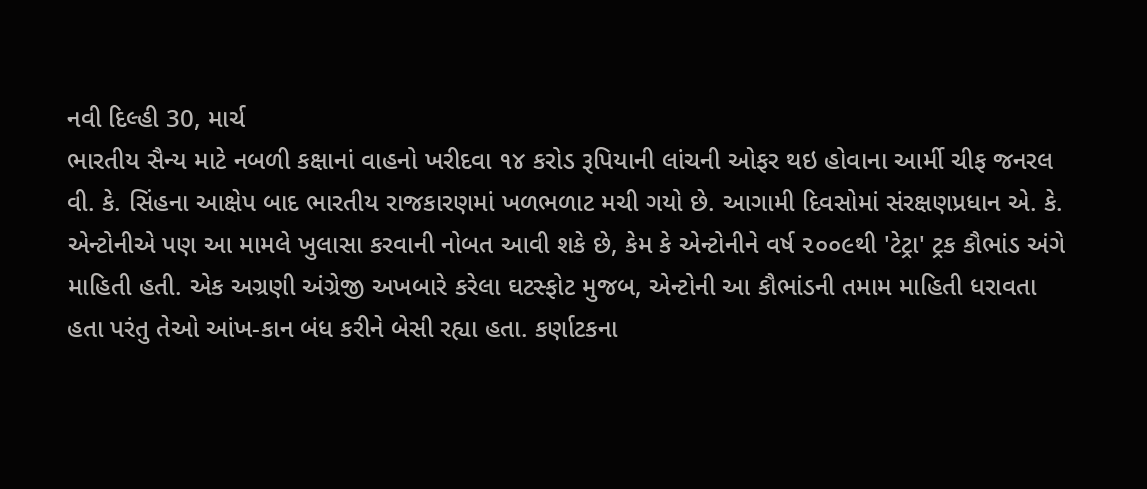નવી દિલ્હી 30, માર્ચ
ભારતીય સૈન્ય માટે નબળી કક્ષાનાં વાહનો ખરીદવા ૧૪ કરોડ રૂપિયાની લાંચની ઓફર થઇ હોવાના આર્મી ચીફ જનરલ વી. કે. સિંહના આક્ષેપ બાદ ભારતીય રાજકારણમાં ખળભળાટ મચી ગયો છે. આગામી દિવસોમાં સંરક્ષણપ્રધાન એ. કે. એન્ટોનીએ પણ આ મામલે ખુલાસા કરવાની નોબત આવી શકે છે, કેમ કે એન્ટોનીને વર્ષ ૨૦૦૯થી 'ટેટ્રા' ટ્રક કૌભાંડ અંગે માહિતી હતી. એક અગ્રણી અંગ્રેજી અખબારે કરેલા ઘટસ્ફોટ મુજબ, એન્ટોની આ કૌભાંડની તમામ માહિતી ધરાવતા હતા પરંતુ તેઓ આંખ-કાન બંધ કરીને બેસી રહ્યા હતા. કર્ણાટકના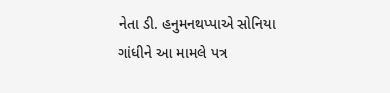નેતા ડી. હનુમનથપ્પાએ સોનિયા ગાંધીને આ મામલે પત્ર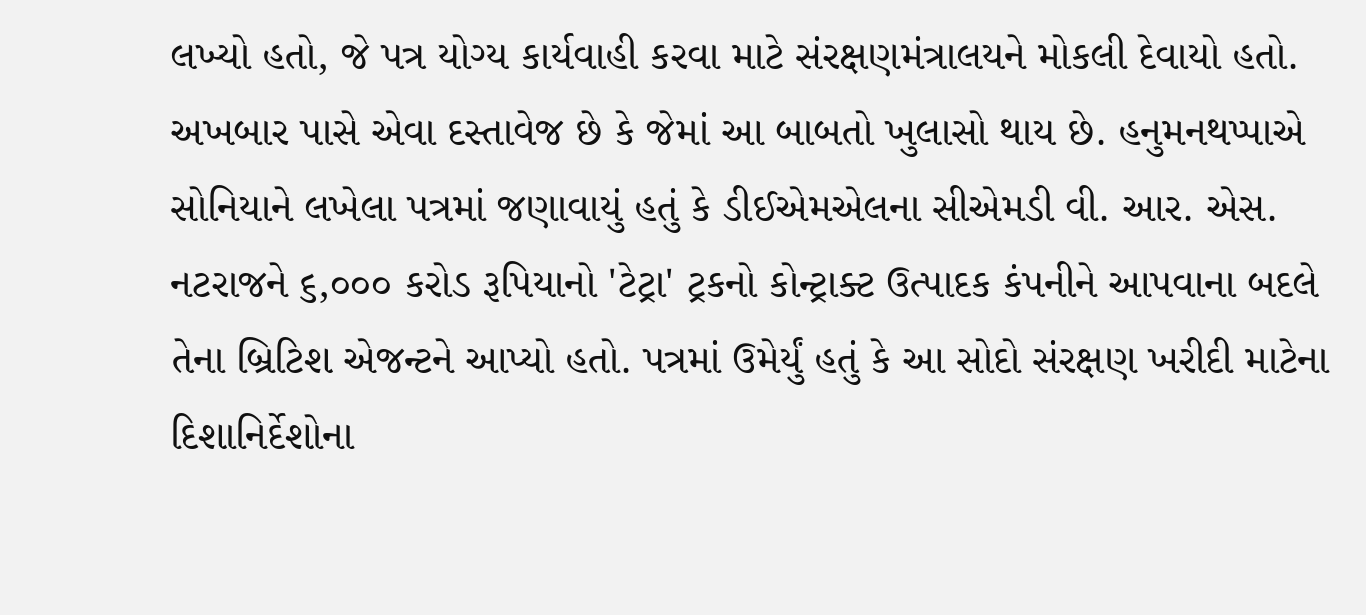લખ્યો હતો, જે પત્ર યોગ્ય કાર્યવાહી કરવા માટે સંરક્ષણમંત્રાલયને મોકલી દેવાયો હતો. અખબાર પાસે એવા દસ્તાવેજ છે કે જેમાં આ બાબતો ખુલાસો થાય છે. હનુમનથપ્પાએ સોનિયાને લખેલા પત્રમાં જણાવાયું હતું કે ડીઈએમએલના સીએમડી વી. આર. એસ. નટરાજને ૬,૦૦૦ કરોડ રૂપિયાનો 'ટેટ્રા' ટ્રકનો કોન્ટ્રાક્ટ ઉત્પાદક કંપનીને આપવાના બદલે તેના બ્રિટિશ એજન્ટને આપ્યો હતો. પત્રમાં ઉમેર્યું હતું કે આ સોદો સંરક્ષણ ખરીદી માટેના દિશાનિર્દેશોના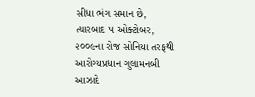સીધા ભંગ સમાન છે, ત્યારબાદ ૫ ઓક્ટોબર, ૨૦૦૯ના રોજ સોનિયા તરફથી આરોગ્યપ્રધાન ગુલામનબી આઝાદે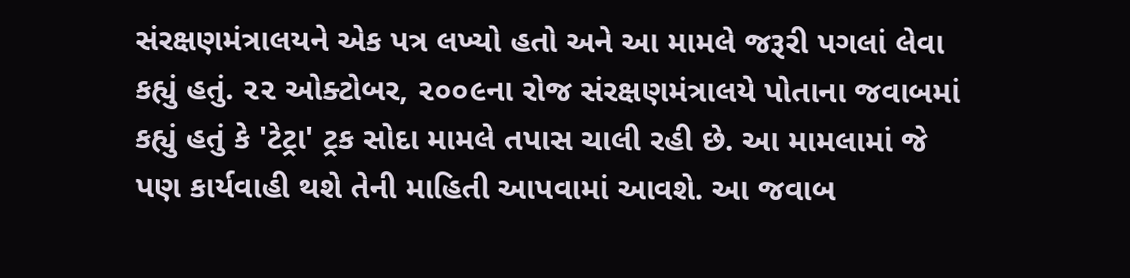સંરક્ષણમંત્રાલયને એક પત્ર લખ્યો હતો અને આ મામલે જરૂરી પગલાં લેવા કહ્યું હતું. ૨૨ ઓક્ટોબર, ૨૦૦૯ના રોજ સંરક્ષણમંત્રાલયે પોતાના જવાબમાં કહ્યું હતું કે 'ટેટ્રા' ટ્રક સોદા મામલે તપાસ ચાલી રહી છે. આ મામલામાં જે પણ કાર્યવાહી થશે તેની માહિતી આપવામાં આવશે. આ જવાબ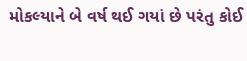મોકલ્યાને બે વર્ષ થઈ ગયાં છે પરંતુ કોઈ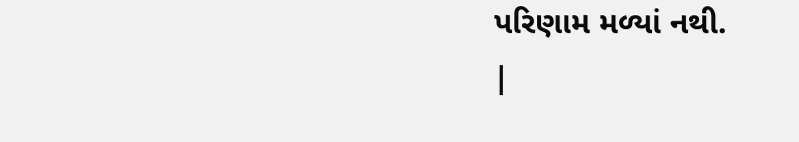પરિણામ મળ્યાં નથી.
|